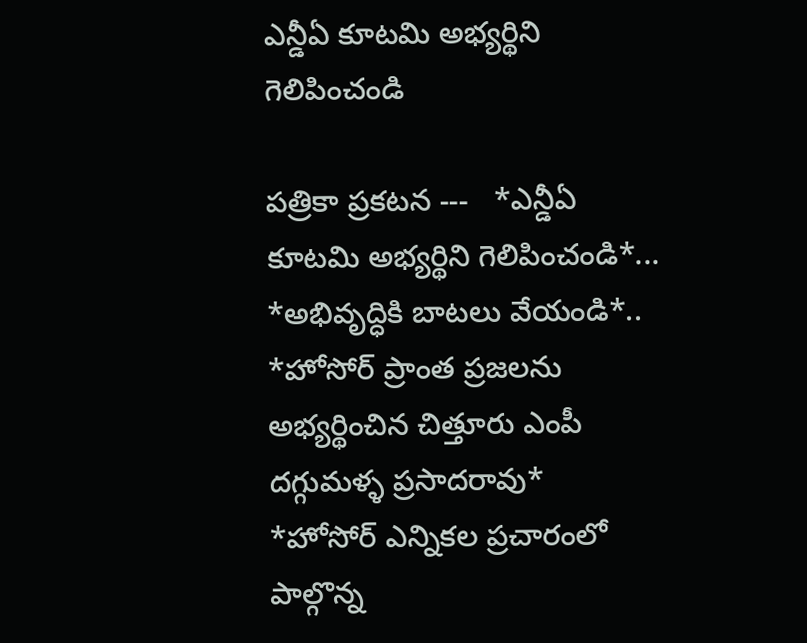ఎన్డీఏ కూటమి అభ్యర్థిని గెలిపించండి

పత్రికా ప్రకటన ---   *ఎన్డీఏ కూటమి అభ్యర్థిని గెలిపించండి*...   *అభివృద్ధికి బాటలు వేయండి*..   *హోసోర్ ప్రాంత ప్రజలను అభ్యర్థించిన చిత్తూరు ఎంపీ దగ్గుమళ్ళ ప్రసాదరావు*   *హోసోర్ ఎన్నికల ప్రచారంలో పాల్గొన్న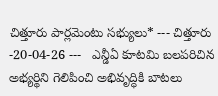చిత్తూరు పార్లమెంటు సభ్యులు* --- చిత్తూరు -20-04-26 ---   ఎన్డీఏ కూటమి బలపరిచిన అభ్యర్థిని గెలిపించి అభివృద్ధికి బాటలు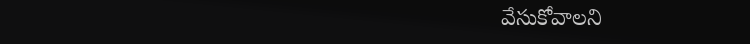వేసుకోవాలని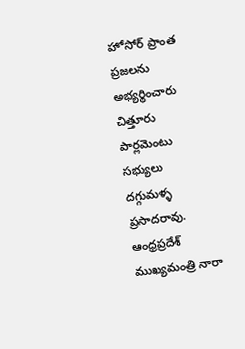హోసోర్ ప్రాంత ప్రజలను అభ్యర్థించారు చిత్తూరు పార్లమెంటు సభ్యులు దగ్గుమళ్ళ ప్రసాదరావు.   ఆంధ్రప్రదేశ్ ముఖ్యమంత్రి నారా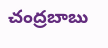చంద్రబాబు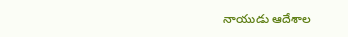నాయుడు ఆదేశాల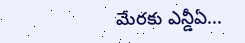మేరకు ఎన్డీఏ...